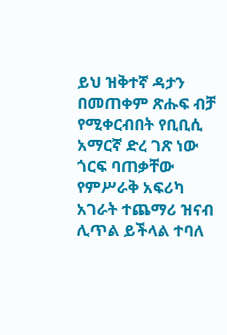ይህ ዝቅተኛ ዳታን በመጠቀም ጽሑፍ ብቻ የሚቀርብበት የቢቢሲ አማርኛ ድረ ገጽ ነው
ጎርፍ ባጠቃቸው የምሥራቅ አፍሪካ አገራት ተጨማሪ ዝናብ ሊጥል ይችላል ተባለ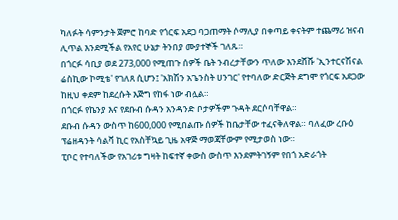ካለፉት ሳምንታት ጀምሮ ከባድ የጎርፍ አደጋ ባጋጠማት ሶማሊያ በቀጣይ ቀናትም ተጨማሪ ዝናብ ሊጥል እንደሚችል የአየር ሁኔታ ትንበያ ሙያተኞች ገለጹ።
በጎርፉ ሳቢያ ወደ 273,000 የሚጠጉ ሰዎች ቤት ንብረታቸውን ጥለው እንደሸሹ 'ኢንተርናሽናል ሬስኪው ኮሚቴ' የገለጸ ሲሆን፤ 'አክሽን አጌንስት ሀንገር' የተባለው ድርጅት ደግሞ የጎርፍ አደጋው ከዚህ ቀደም ከደረሱት እጅግ የከፋ ነው ብሏል።
በጎርፉ የኬንያ እና የደቡብ ሱዳን አንዳንድ ቦታዎችም ጉዳት ደርሶባቸዋል።
ደቡብ ሱዳን ውስጥ ከ600,000 የሚበልጡ ሰዎች ከቤታቸው ተፈናቅለዋል። ባለፈው ረቡዕ ፕሬዘዳንት ሳልቫ ኪር የአስቸኳይ ጊዜ አዋጅ ማወጃቸውም የሚታወስ ነው።
ፒቦር የተባለችው የአገሪቱ ግዛት ከፍተኛ ቀውስ ውስጥ እንደምትገኝም የበጎ አድራጎት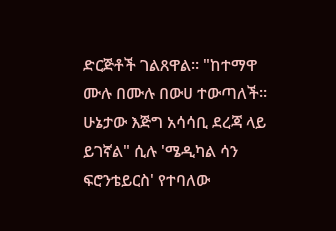ድርጅቶች ገልጸዋል። "ከተማዋ ሙሉ በሙሉ በውሀ ተውጣለች። ሁኔታው እጅግ አሳሳቢ ደረጃ ላይ ይገኛል" ሲሉ 'ሜዲካል ሳን ፍሮንቴይርስ' የተባለው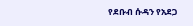የደቡብ ሱዳን የአደጋ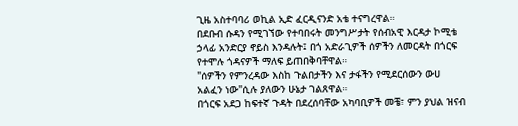ጊዜ አስተባባሪ ወኪል ኢድ ፈርዲናንድ አቴ ተናግረዋል።
በደቡብ ሱዳን የሚገኘው የተባበሩት መንግሥታት የሰብአዊ እርዳታ ኮሚቴ ኃላፊ አንድርያ ኖይስ እንዳሉት፤ በጎ አድራጊዎች ሰዎችን ለመርዳት በጎርፍ የተሞሉ ጎዳናዎች ማለፍ ይጠበቅባቸዋል።
"ሰዎችን የምንረዳው እስከ ጉልበታችን እና ታፋችን የሚደርሰውን ውሀ አልፈን ነው"ሲሉ ያለውን ሁኔታ ገልጸዋል።
በጎርፍ አደጋ ከፍተኛ ጉዳት በደረሰባቸው አካባቢዎች መቼ፣ ምን ያህል ዝናብ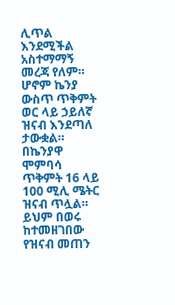ሊጥል እንደሚችል አስተማማኝ መረጃ የለም። ሆኖም ኬንያ ውስጥ ጥቅምት ወር ላይ ኃይለኛ ዝናብ እንደጣለ ታውቋል።
በኬንያዋ ሞምባሳ ጥቅምት 16 ላይ 100 ሚሊ ሜትር ዝናብ ጥሏል። ይህም በወሩ ከተመዘገበው የዝናብ መጠን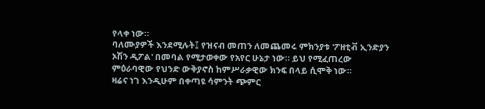የላቀ ነው።
ባለሙያዎች እንደሚሉት፤ የዝናብ መጠን ለመጨመሩ ምክንያቱ 'ፖዘቲቭ ኢንድያን ኦሽን ዲፖል' በመባል የሚታወቀው የአየር ሁኔታ ነው። ይህ የሚፈጠረው ምዕራባዊው የህንድ ውቅያኖስ ከምሥራቃዊው ክንፍ በላይ ሲሞቅ ነው።
ዛሬና ነገ እንዲሁም በቀጣዩ ሳምንት ጭምር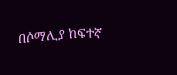በሶማሊያ ከፍተኛ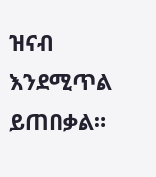ዝናብ እንደሚጥል ይጠበቃል።